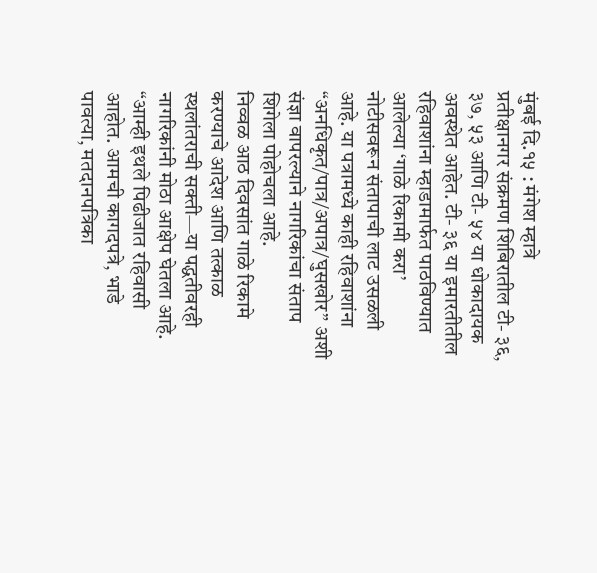मुंबई दि.१५ : मंगेश म्हात्रे
प्रतीक्षानगर संक्रमण शिबिरातील टी- ३६, ३७, ५३ आणि टी- ५४ या धोकादायक अवस्थेत आहेत. टी- ३६ या इमारतीतील रहिवाशांना म्हाडामार्फत पाठविण्यात आलेल्या ‘गाळे रिकामी करा’ नोटीसवरून संतापाची लाट उसळली आहे. या पत्रामध्ये काही रहिवाशांना “अनधिकृत/पात्र/अपात्र/घुसखोर” अशी संज्ञा वापरल्याने नागरिकांचा संताप शिगेला पोहोचला आहे.
निव्वळ आठ दिवसांत गाळे रिकामे करण्याचे आदेश आणि तत्काळ स्थलांतराची सक्ती—या पद्धतीवरही नागरिकांनी मोठा आक्षेप घेतला आहे. “आम्ही इथले पिढीजात रहिवासी आहोत. आमची कागदपत्रे, भाडे पावत्या, मतदानपत्रिका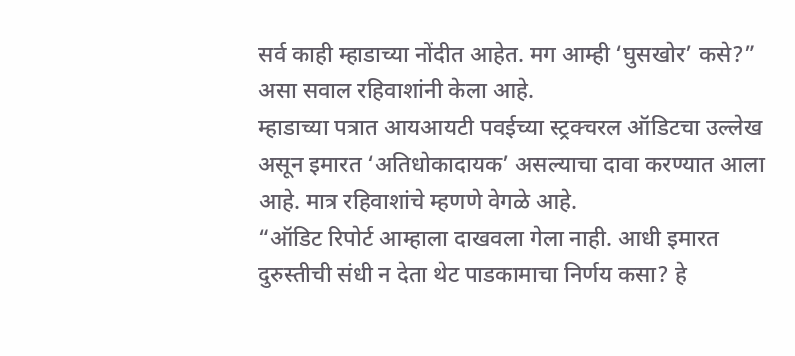सर्व काही म्हाडाच्या नोंदीत आहेत. मग आम्ही ‘घुसखोर’ कसे?” असा सवाल रहिवाशांनी केला आहे.
म्हाडाच्या पत्रात आयआयटी पवईच्या स्ट्रक्चरल ऑडिटचा उल्लेख असून इमारत ‘अतिधोकादायक’ असल्याचा दावा करण्यात आला आहे. मात्र रहिवाशांचे म्हणणे वेगळे आहे.
“ऑडिट रिपोर्ट आम्हाला दाखवला गेला नाही. आधी इमारत दुरुस्तीची संधी न देता थेट पाडकामाचा निर्णय कसा? हे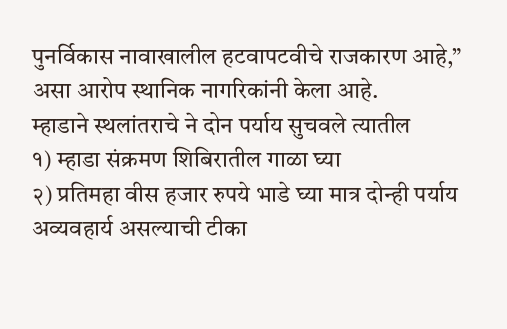पुनर्विकास नावाखालील हटवापटवीचे राजकारण आहे,” असा आरोप स्थानिक नागरिकांनी केला आहे.
म्हाडाने स्थलांतराचे ने दोन पर्याय सुचवले त्यातील
१) म्हाडा संक्रमण शिबिरातील गाळा घ्या
२) प्रतिमहा वीस हजार रुपये भाडे घ्या मात्र दोन्ही पर्याय अव्यवहार्य असल्याची टीका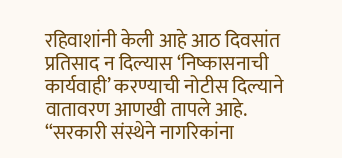रहिवाशांनी केली आहे आठ दिवसांत प्रतिसाद न दिल्यास ‘निष्कासनाची कार्यवाही’ करण्याची नोटीस दिल्याने वातावरण आणखी तापले आहे.
“सरकारी संस्थेने नागरिकांना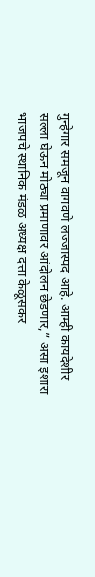गुन्हेगार समजून वागवणे लज्जास्पद आहे. आम्ही कायदेशीर सल्ला घेऊन मोठ्या प्रमाणावर आंदोलन छेडणार,” असा इशारा भाजपचे स्थानिक मंडळ अध्यक्ष दत्ता केळूसकर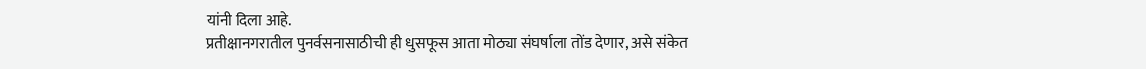यांनी दिला आहे.
प्रतीक्षानगरातील पुनर्वसनासाठीची ही धुसफूस आता मोठ्या संघर्षाला तोंड देणार, असे संकेत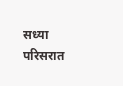सध्या परिसरात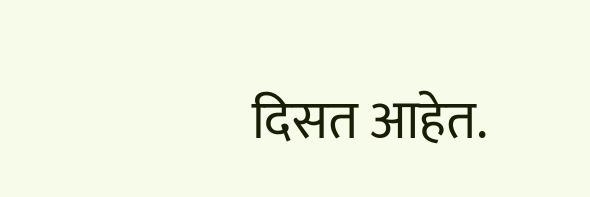दिसत आहेत.